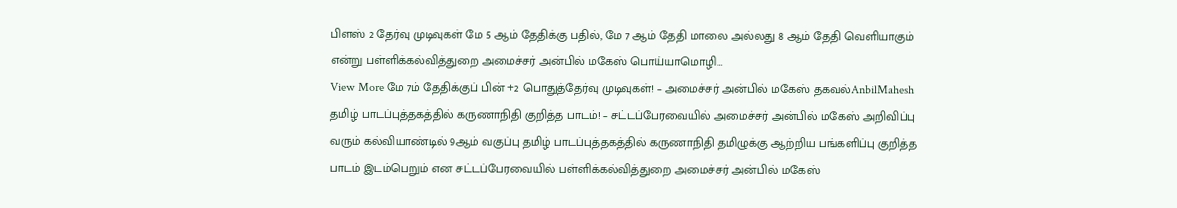பிளஸ் 2 தேர்வு முடிவுகள் மே 5 ஆம் தேதிக்கு பதில், மே 7 ஆம் தேதி மாலை அல்லது 8 ஆம் தேதி வெளியாகும் என்று பள்ளிக்கல்வித்துறை அமைச்சர் அன்பில் மகேஸ் பொய்யாமொழி…
View More மே 7ம் தேதிக்குப் பின் +2 பொதுத்தேர்வு முடிவுகள்! – அமைச்சர் அன்பில் மகேஸ் தகவல்AnbilMahesh
தமிழ் பாடப்புத்தகத்தில் கருணாநிதி குறித்த பாடம்! – சட்டப்பேரவையில் அமைச்சர் அன்பில் மகேஸ் அறிவிப்பு
வரும் கல்வியாண்டில் 9ஆம் வகுப்பு தமிழ் பாடப்புத்தகத்தில் கருணாநிதி தமிழுக்கு ஆற்றிய பங்களிப்பு குறித்த பாடம் இடம்பெறும் என சட்டப்பேரவையில் பள்ளிக்கல்வித்துறை அமைச்சர் அன்பில் மகேஸ்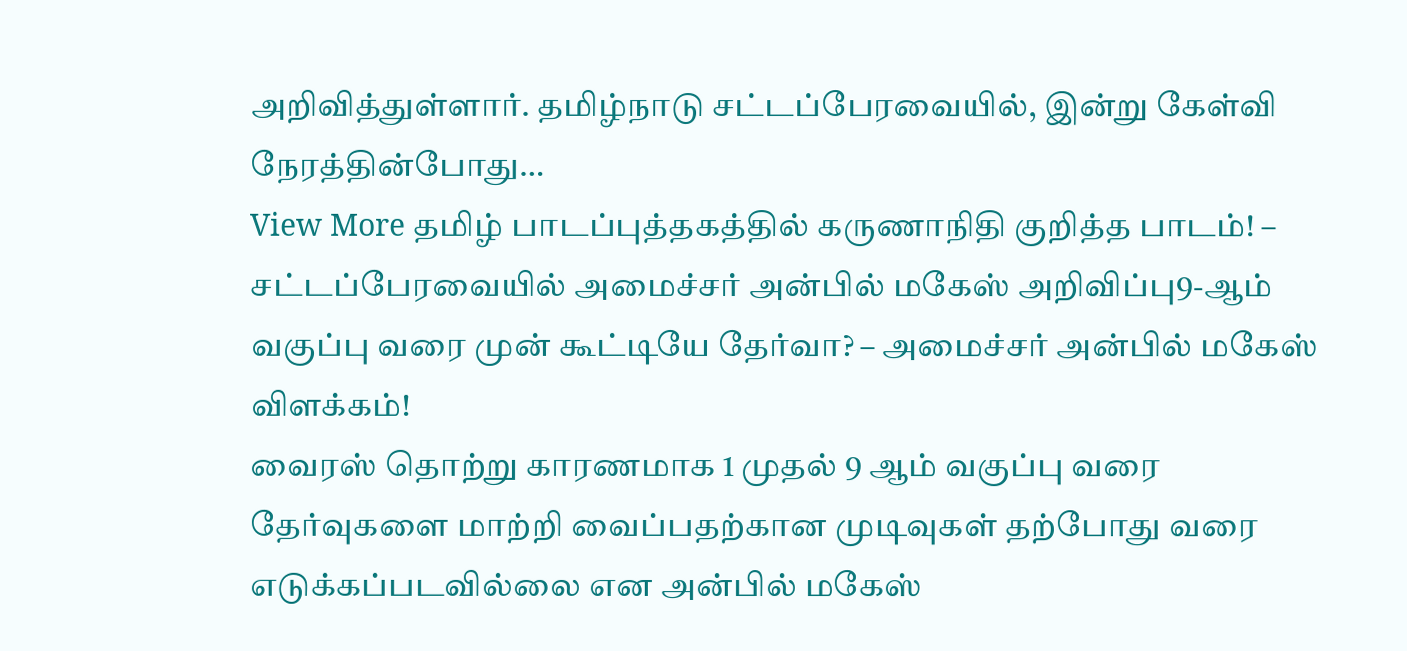அறிவித்துள்ளார். தமிழ்நாடு சட்டப்பேரவையில், இன்று கேள்வி நேரத்தின்போது…
View More தமிழ் பாடப்புத்தகத்தில் கருணாநிதி குறித்த பாடம்! – சட்டப்பேரவையில் அமைச்சர் அன்பில் மகேஸ் அறிவிப்பு9-ஆம் வகுப்பு வரை முன் கூட்டியே தேர்வா? – அமைச்சர் அன்பில் மகேஸ் விளக்கம்!
வைரஸ் தொற்று காரணமாக 1 முதல் 9 ஆம் வகுப்பு வரை தேர்வுகளை மாற்றி வைப்பதற்கான முடிவுகள் தற்போது வரை எடுக்கப்படவில்லை என அன்பில் மகேஸ்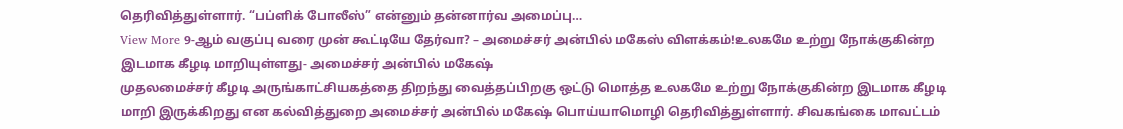தெரிவித்துள்ளார். “பப்ளிக் போலீஸ்” என்னும் தன்னார்வ அமைப்பு…
View More 9-ஆம் வகுப்பு வரை முன் கூட்டியே தேர்வா? – அமைச்சர் அன்பில் மகேஸ் விளக்கம்!உலகமே உற்று நோக்குகின்ற இடமாக கீழடி மாறியுள்ளது- அமைச்சர் அன்பில் மகேஷ்
முதலமைச்சர் கீழடி அருங்காட்சியகத்தை திறந்து வைத்தப்பிறகு ஒட்டு மொத்த உலகமே உற்று நோக்குகின்ற இடமாக கீழடி மாறி இருக்கிறது என கல்வித்துறை அமைச்சர் அன்பில் மகேஷ் பொய்யாமொழி தெரிவித்துள்ளார். சிவகங்கை மாவட்டம்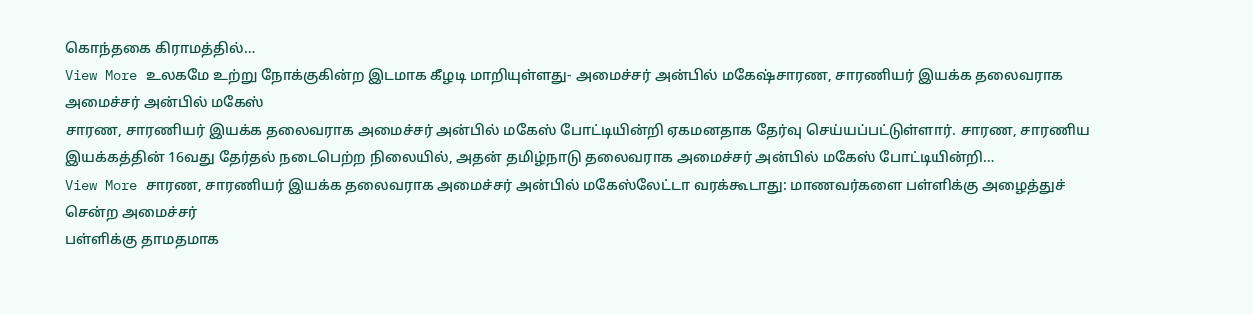கொந்தகை கிராமத்தில்…
View More உலகமே உற்று நோக்குகின்ற இடமாக கீழடி மாறியுள்ளது- அமைச்சர் அன்பில் மகேஷ்சாரண, சாரணியர் இயக்க தலைவராக அமைச்சர் அன்பில் மகேஸ்
சாரண, சாரணியர் இயக்க தலைவராக அமைச்சர் அன்பில் மகேஸ் போட்டியின்றி ஏகமனதாக தேர்வு செய்யப்பட்டுள்ளார். சாரண, சாரணிய இயக்கத்தின் 16வது தேர்தல் நடைபெற்ற நிலையில், அதன் தமிழ்நாடு தலைவராக அமைச்சர் அன்பில் மகேஸ் போட்டியின்றி…
View More சாரண, சாரணியர் இயக்க தலைவராக அமைச்சர் அன்பில் மகேஸ்லேட்டா வரக்கூடாது: மாணவர்களை பள்ளிக்கு அழைத்துச் சென்ற அமைச்சர்
பள்ளிக்கு தாமதமாக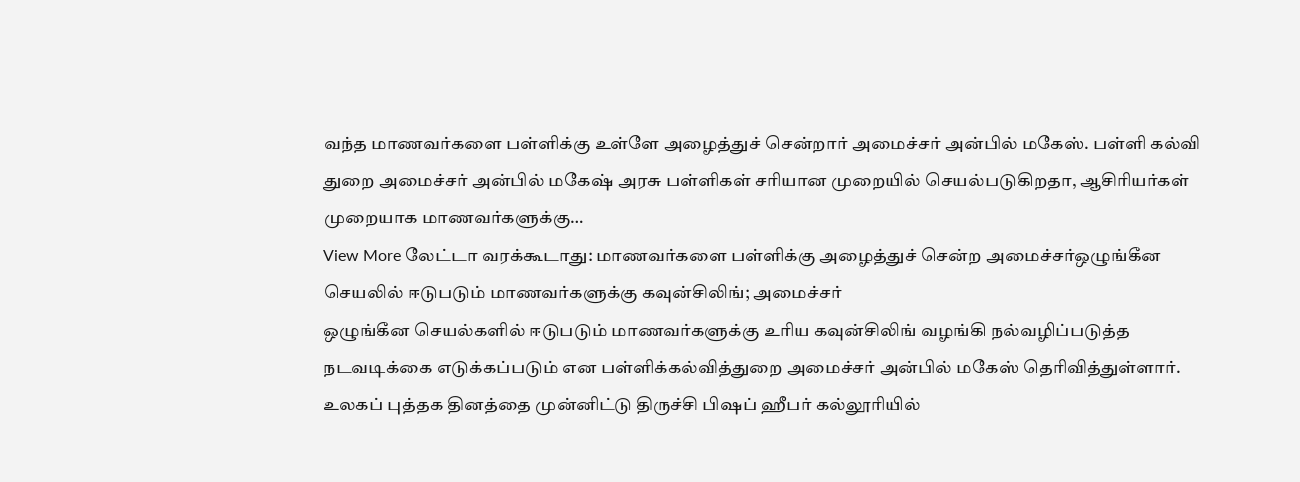வந்த மாணவர்களை பள்ளிக்கு உள்ளே அழைத்துச் சென்றார் அமைச்சர் அன்பில் மகேஸ். பள்ளி கல்வி துறை அமைச்சர் அன்பில் மகேஷ் அரசு பள்ளிகள் சரியான முறையில் செயல்படுகிறதா, ஆசிரியர்கள் முறையாக மாணவர்களுக்கு…
View More லேட்டா வரக்கூடாது: மாணவர்களை பள்ளிக்கு அழைத்துச் சென்ற அமைச்சர்ஒழுங்கீன செயலில் ஈடுபடும் மாணவர்களுக்கு கவுன்சிலிங்; அமைச்சர்
ஒழுங்கீன செயல்களில் ஈடுபடும் மாணவர்களுக்கு உரிய கவுன்சிலிங் வழங்கி நல்வழிப்படுத்த நடவடிக்கை எடுக்கப்படும் என பள்ளிக்கல்வித்துறை அமைச்சர் அன்பில் மகேஸ் தெரிவித்துள்ளார். உலகப் புத்தக தினத்தை முன்னிட்டு திருச்சி பிஷப் ஹீபர் கல்லூரியில்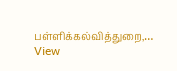பள்ளிக்கல்வித்துறை,…
View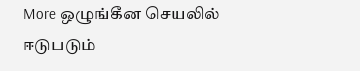More ஒழுங்கீன செயலில் ஈடுபடும்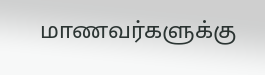மாணவர்களுக்கு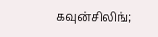கவுன்சிலிங்;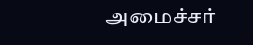அமைச்சர்